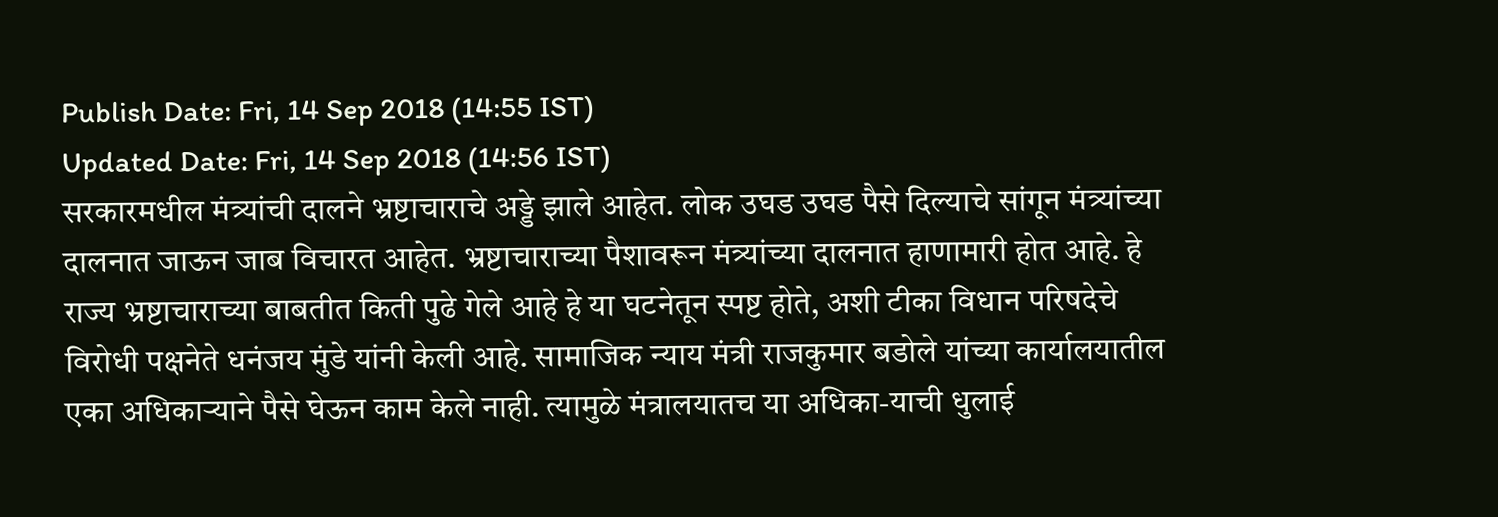Publish Date: Fri, 14 Sep 2018 (14:55 IST)
Updated Date: Fri, 14 Sep 2018 (14:56 IST)
सरकारमधील मंत्र्यांची दालने भ्रष्टाचाराचे अड्डे झाले आहेत. लोक उघड उघड पैसे दिल्याचे सांगून मंत्र्यांच्या दालनात जाऊन जाब विचारत आहेत. भ्रष्टाचाराच्या पैशावरून मंत्र्यांच्या दालनात हाणामारी होत आहे. हे राज्य भ्रष्टाचाराच्या बाबतीत किती पुढे गेले आहे हे या घटनेतून स्पष्ट होते, अशी टीका विधान परिषदेचे विरोधी पक्षनेते धनंजय मुंडे यांनी केली आहे. सामाजिक न्याय मंत्री राजकुमार बडोले यांच्या कार्यालयातील एका अधिकाऱ्याने पैसे घेऊन काम केले नाही. त्यामुळे मंत्रालयातच या अधिका-याची धुलाई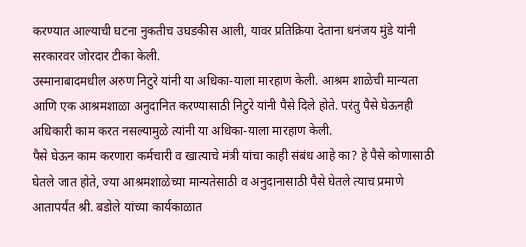करण्यात आल्याची घटना नुकतीच उघडकीस आली, यावर प्रतिक्रिया देताना धनंजय मुंडे यांनी सरकारवर जोरदार टीका केली.
उस्मानाबादमधील अरुण निटुरे यांनी या अधिका-याला मारहाण केली. आश्रम शाळेची मान्यता आणि एक आश्रमशाळा अनुदानित करण्यासाठी निटुरे यांनी पैसे दिले होते. परंतु पैसे घेऊनही अधिकारी काम करत नसल्यामुळे त्यांनी या अधिका-याला मारहाण केली.
पैसे घेऊन काम करणारा कर्मचारी व खात्याचे मंत्री यांचा काही संबंध आहे का? हे पैसे कोणासाठी घेतले जात होते, ज्या आश्रमशाळेच्या मान्यतेसाठी व अनुदानासाठी पैसे घेतले त्याच प्रमाणे आतापर्यंत श्री. बडोले यांच्या कार्यकाळात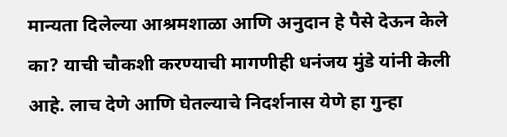मान्यता दिलेल्या आश्रमशाळा आणि अनुदान हे पैसे देऊन केले का? याची चौकशी करण्याची मागणीही धनंजय मुंडे यांनी केली आहे. लाच देणे आणि घेतल्याचे निदर्शनास येणे हा गुन्हा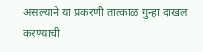असल्याने या प्रकरणी तात्काळ गुन्हा दाखल करण्याची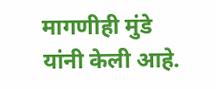मागणीही मुंडे यांनी केली आहे.